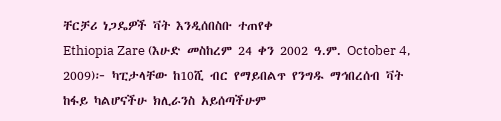ቸርቻሪ ነጋዴዎች ቫት እንዲሰበስቡ ተጠየቀ
Ethiopia Zare (እሁድ መስከረም 24 ቀን 2002 ዓ.ም. October 4, 2009)፦ ካፒታላቸው ከ10ሺ ብር የማይበልጥ የንግዱ ማኅበረሰብ ቫት ከፋይ ካልሆናችሁ ክሊራንስ አይሰጣችሁም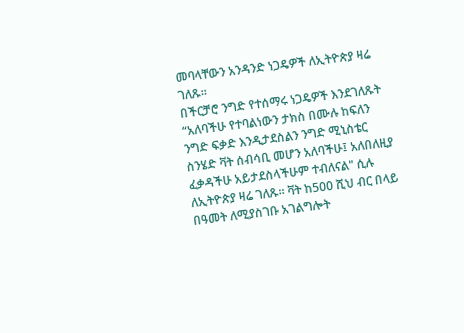መባላቸውን አንዳንድ ነጋዴዎች ለኢትዮጵያ ዛሬ ገለጹ።
በችርቻሮ ንግድ የተሰማሩ ነጋዴዎች እንደገለጹት “አለባችሁ የተባልነውን ታክስ በሙሉ ከፍለን ንግድ ፍቃድ እንዲታደስልን ንግድ ሚኒስቴር ስንሄድ ቫት ሰብሳቢ መሆን አለባችሁ፤ አለበለዚያ ፈቃዳችሁ አይታደስላችሁም ተብለናል" ሲሉ ለኢትዮጵያ ዛሬ ገለጹ። ቫት ከ500 ሺህ ብር በላይ በዓመት ለሚያስገቡ አገልግሎት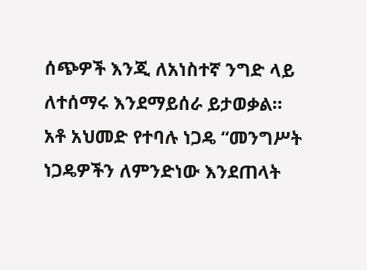ሰጭዎች እንጂ ለአነስተኛ ንግድ ላይ ለተሰማሩ እንደማይሰራ ይታወቃል።
አቶ አህመድ የተባሉ ነጋዴ “መንግሥት ነጋዴዎችን ለምንድነው እንደጠላት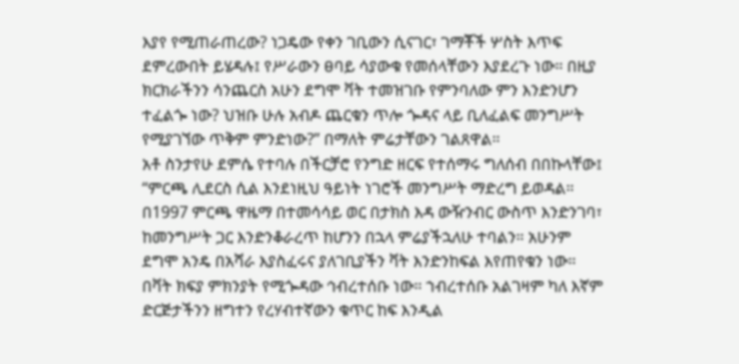እያየ የሚጠራጠረው? ነጋዴው የቀን ገቢውን ሲናገር፣ ገማቾች ሦስት እጥፍ ደምረውበት ይሄዳሉ፤ የሥራውን ፀባይ ሳያውቁ የመሰላቸውን እያደረጉ ነው። በዚያ ክርክራችንን ሳንጨርስ አሁን ደግሞ ቫት ተመዝገቡ የምንባለው ምን እንድንሆን ተፈልጐ ነው? ህዝቡ ሁሉ አብዶ ጨርቁን ጥሎ ጐዳና ላይ ቢለፈልፍ መንግሥት የሚያገኘው ጥቅም ምንድነው?” በማለት ምሬታቸውን ገልጸዋል።
አቶ ስንታየሁ ደምሴ የተባሉ በችርቻሮ የንግድ ዘርፍ የተሰማሩ ግለሰብ በበኩላቸው፤ “ምርጫ ሊደርስ ሲል እንደነዚህ ዓይነት ነገሮች መንግሥት ማድረግ ይወዳል። በ1997 ምርጫ ዋዜማ በተመሳሳይ ወር በታክስ እዳ ውዥንብር ውስጥ እንድንገባ፣ ከመንግሥት ጋር እንድንቆራረጥ ከሆንን በኋላ ምሬያችኋለሁ ተባልን። አሁንም ደግሞ አንዴ በአሻራ እያስፈሩና ያለገቢያችን ቫት እንድንከፍል እየጠየቁን ነው። በቫት ክፍያ ምክንያት የሚጐዳው ኅብረተሰቡ ነው። ኀብረተሰቡ አልገዛም ካለ እኛም ድርጅታችንን ዘግተን የረሃብተኛውን ቁጥር ከፍ እንዲል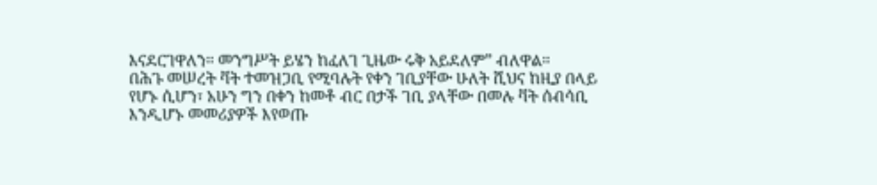እናደርገዋለን። መንግሥት ይሄን ከፈለገ ጊዜው ሩቅ አይደለም” ብለዋል።
በሕጉ መሠረት ቫት ተመዝጋቢ የሚባሉት የቀን ገቢያቸው ሁለት ሺህና ከዚያ በላይ የሆኑ ሲሆን፣ አሁን ግን በቀን ከመቶ ብር በታች ገቢ ያላቸው በመሉ ቫት ሰብሳቢ እንዲሆኑ መመሪያዎች እየወጡ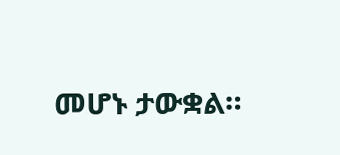መሆኑ ታውቋል።